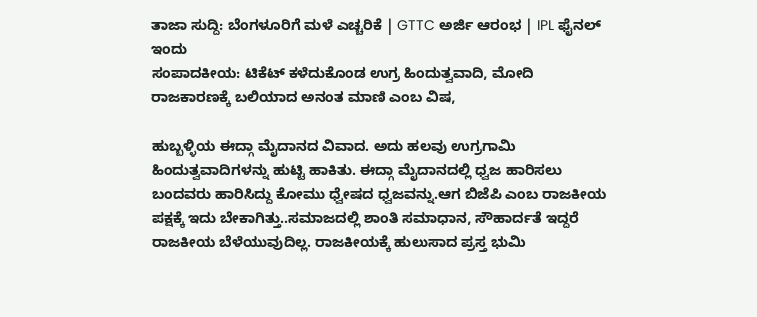ತಾಜಾ ಸುದ್ದಿ: ಬೆಂಗಳೂರಿಗೆ ಮಳೆ ಎಚ್ಚರಿಕೆ | GTTC ಅರ್ಜಿ ಆರಂಭ | IPL ಫೈನಲ್ ಇಂದು
ಸಂಪಾದಕೀಯ: ಟಿಕೆಟ್ ಕಳೆದುಕೊಂಡ ಉಗ್ರ ಹಿಂದುತ್ವವಾದಿ, ಮೋದಿ ರಾಜಕಾರಣಕ್ಕೆ ಬಲಿಯಾದ ಅನಂತ ಮಾಣಿ ಎಂಬ ವಿಷ,

ಹುಬ್ಬಳ್ಳಿಯ ಈದ್ಗಾ ಮೈದಾನದ ವಿವಾದ. ಅದು ಹಲವು ಉಗ್ರಗಾಮಿ ಹಿಂದುತ್ವವಾದಿಗಳನ್ನು ಹುಟ್ಟಿ ಹಾಕಿತು. ಈದ್ಗಾ ಮೈದಾನದಲ್ಲಿ ಧ್ವಜ ಹಾರಿಸಲು ಬಂದವರು ಹಾರಿಸಿದ್ದು ಕೋಮು ಧ್ವೇಷದ ಧ್ವಜವನ್ನು.ಆಗ ಬಿಜೆಪಿ ಎಂಬ ರಾಜಕೀಯ ಪಕ್ಷಕ್ಕೆ ಇದು ಬೇಕಾಗಿತ್ತು..ಸಮಾಜದಲ್ಲಿ ಶಾಂತಿ ಸಮಾಧಾನ, ಸೌಹಾರ್ದತೆ ಇದ್ದರೆ ರಾಜಕೀಯ ಬೆಳೆಯುವುದಿಲ್ಲ. ರಾಜಕೀಯಕ್ಕೆ ಹುಲುಸಾದ ಪ್ರಸ್ತ ಭುಮಿ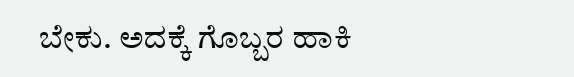ಬೇಕು. ಅದಕ್ಕೆ ಗೊಬ್ಬರ ಹಾಕಿ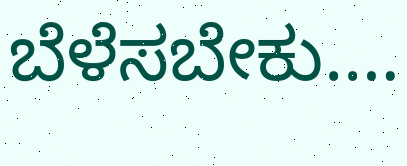ಬೆಳೆಸಬೇಕು.…